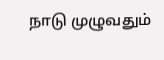நாடு முழுவதும்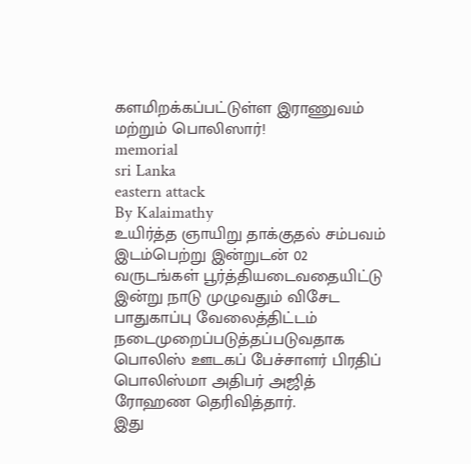களமிறக்கப்பட்டுள்ள இராணுவம் மற்றும் பொலிஸார்!
memorial
sri Lanka
eastern attack
By Kalaimathy
உயிர்த்த ஞாயிறு தாக்குதல் சம்பவம் இடம்பெற்று இன்றுடன் 02 வருடங்கள் பூர்த்தியடைவதையிட்டு இன்று நாடு முழுவதும் விசேட பாதுகாப்பு வேலைத்திட்டம் நடைமுறைப்படுத்தப்படுவதாக பொலிஸ் ஊடகப் பேச்சாளர் பிரதிப் பொலிஸ்மா அதிபர் அஜித் ரோஹண தெரிவித்தார்.
இது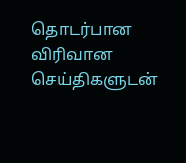தொடர்பான விரிவான செய்திகளுடன்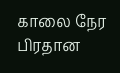காலை நேர பிரதான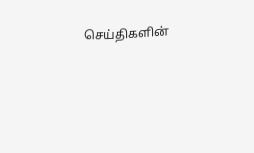செய்திகளின்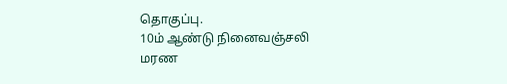தொகுப்பு.
10ம் ஆண்டு நினைவஞ்சலி
மரண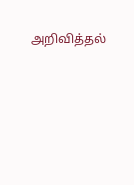அறிவித்தல்